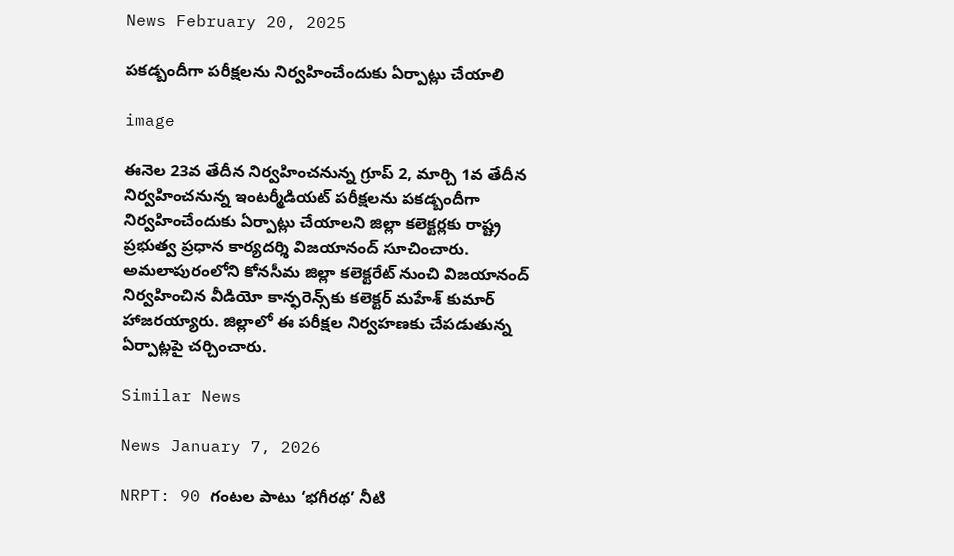News February 20, 2025

పకడ్బందీగా పరీక్షలను నిర్వహించేందుకు ఏర్పాట్లు చేయాలి

image

ఈనెల 23వ తేదీన నిర్వహించనున్న గ్రూప్ 2, మార్చి 1వ తేదీన నిర్వహించనున్న ఇంటర్మీడియట్ పరీక్షలను పకడ్బందీగా నిర్వహించేందుకు ఏర్పాట్లు చేయాలని జిల్లా కలెక్టర్లకు రాష్ట్ర ప్రభుత్వ ప్రధాన కార్యదర్శి విజయానంద్ సూచించారు. అమలాపురంలోని కోనసీమ జిల్లా కలెక్టరేట్ నుంచి విజయానంద్ నిర్వహించిన వీడియో కాన్ఫరెన్స్‌కు కలెక్టర్ మహేశ్ కుమార్ హాజరయ్యారు. జిల్లాలో ఈ పరీక్షల నిర్వహణకు చేపడుతున్న ఏర్పాట్లపై చర్చించారు.

Similar News

News January 7, 2026

NRPT: 90 గంటల పాటు ‘భగీరథ’ నీటి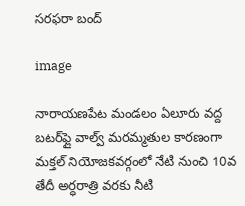సరఫరా బంద్

image

నారాయణపేట మండలం ఏలూరు వద్ద బటర్‌ఫ్లై వాల్వ్ మరమ్మతుల కారణంగా మక్తల్ నియోజకవర్గంలో నేటి నుంచి 10వ తేదీ అర్ధరాత్రి వరకు నీటి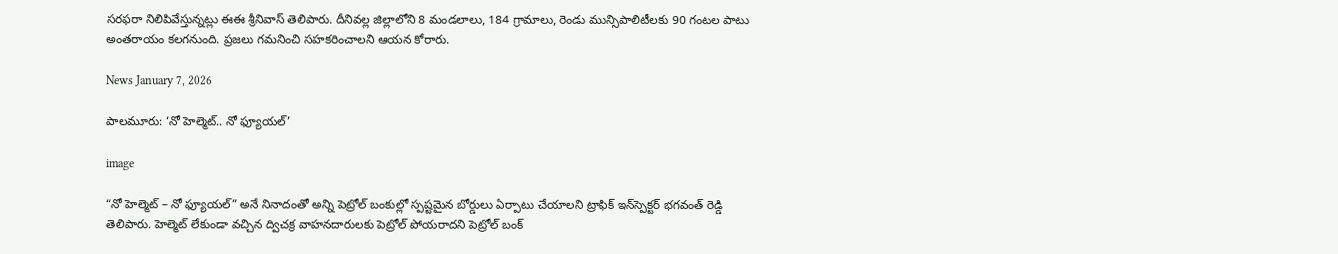సరఫరా నిలిపివేస్తున్నట్లు ఈఈ శ్రీనివాస్ తెలిపారు. దీనివల్ల జిల్లాలోని 8 మండలాలు, 184 గ్రామాలు, రెండు మున్సిపాలిటీలకు 90 గంటల పాటు అంతరాయం కలగనుంది. ప్రజలు గమనించి సహకరించాలని ఆయన కోరారు.

News January 7, 2026

పాలమూరు: ‘నో హెల్మెట్.. నో ఫ్యూయల్’

image

“నో హెల్మెట్ – నో ఫ్యూయల్” అనే నినాదంతో అన్ని పెట్రోల్ బంకుల్లో స్పష్టమైన బోర్డులు ఏర్పాటు చేయాలని ట్రాఫిక్ ఇన్‌స్పెక్టర్ భగవంత్ రెడ్డి తెలిపారు. హెల్మెట్ లేకుండా వచ్చిన ద్విచక్ర వాహనదారులకు పెట్రోల్ పోయరాదని పెట్రోల్ బంక్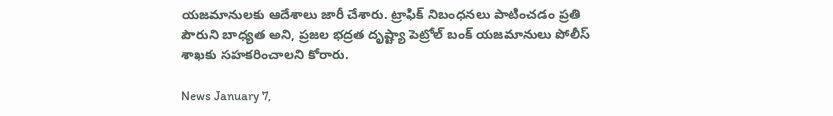యజమానులకు ఆదేశాలు జారీ చేశారు. ట్రాఫిక్ నిబంధనలు పాటించడం ప్రతి పౌరుని బాధ్యత అని, ప్రజల భద్రత దృష్ట్యా పెట్రోల్ బంక్ యజమానులు పోలీస్ శాఖకు సహకరించాలని కోరారు.

News January 7,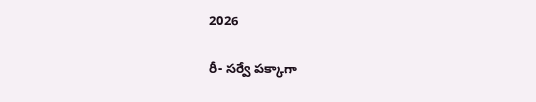2026

రీ- సర్వే పక్కాగా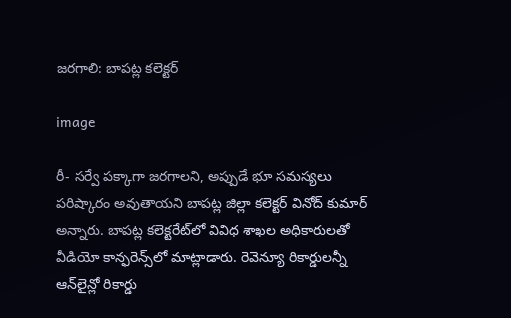జరగాలి: బాపట్ల కలెక్టర్

image

రీ- సర్వే పక్కాగా జరగాలని, అప్పుడే భూ సమస్యలు పరిష్కారం అవుతాయని బాపట్ల జిల్లా కలెక్టర్ వినోద్ కుమార్ అన్నారు. బాపట్ల కలెక్టరేట్‌లో వివిధ శాఖల అధికారులతో వీడియో కాన్ఫరెన్స్‌లో మాట్లాడారు. రెవెన్యూ రికార్డులన్నీ ఆన్‌లైన్లో రికార్డు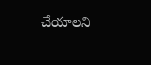చేయాలని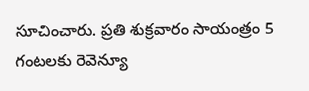సూచించారు. ప్రతి శుక్రవారం సాయంత్రం 5 గంటలకు రెవెన్యూ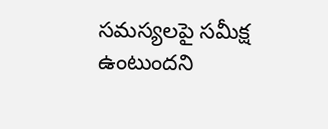సమస్యలపై సమీక్ష ఉంటుందని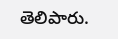తెలిపారు.